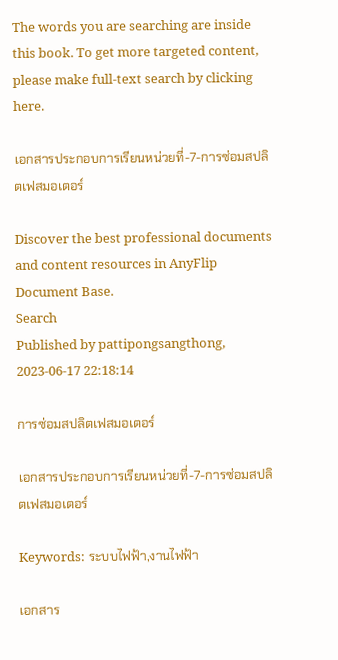The words you are searching are inside this book. To get more targeted content, please make full-text search by clicking here.

เอกสารประกอบการเรียนหน่วยที่-7-การซ่อมสปลิตเฟสมอเตอร์

Discover the best professional documents and content resources in AnyFlip Document Base.
Search
Published by pattipongsangthong, 2023-06-17 22:18:14

การซ่อมสปลิตเฟสมอเตอร์

เอกสารประกอบการเรียนหน่วยที่-7-การซ่อมสปลิตเฟสมอเตอร์

Keywords: ระบบไฟฟ้า,งานไฟฟ้า

เอกสาร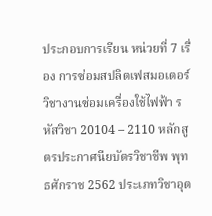ประกอบการเรียน หน่วยที่ 7 เรื่อง การซ่อมสปลิตเฟสมอเตอร์ วิชางานซ่อมเครื่องใช้ไฟฟ้า รหัสวิชา 20104 – 2110 หลักสูตรประกาศนียบัตรวิชาชีพ พุทธศักราช 2562 ประเภทวิชาอุต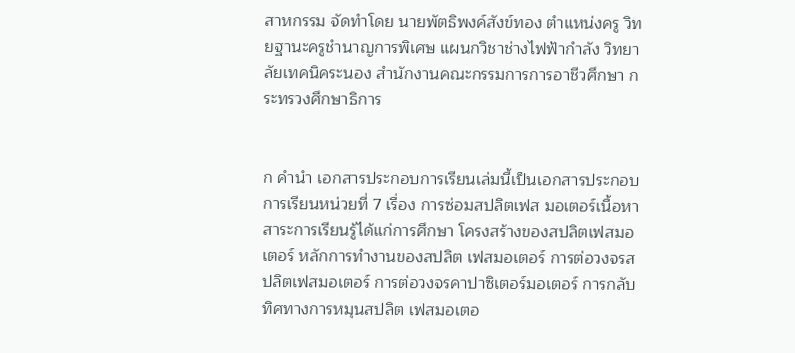สาหกรรม จัดทำโดย นายพัตธิพงค์สังข์ทอง ตำแหน่งครู วิทยฐานะครูชำนาญการพิเศษ แผนกวิชาช่างไฟฟ้ากำลัง วิทยาลัยเทคนิคระนอง สำนักงานคณะกรรมการการอาชีวศึกษา กระทรวงศึกษาธิการ


ก คำนำ เอกสารประกอบการเรียนเล่มนี้เป็นเอกสารประกอบการเรียนหน่วยที่ 7 เรื่อง การซ่อมสปลิตเฟส มอเตอร์เนื้อหาสาระการเรียนรู้ได้แก่การศึกษา โครงสร้างของสปลิตเฟสมอเตอร์ หลักการทำงานของสปลิต เฟสมอเตอร์ การต่อวงจรสปลิตเฟสมอเตอร์ การต่อวงจรคาปาซิเตอร์มอเตอร์ การกลับทิศทางการหมุนสปลิต เฟสมอเตอ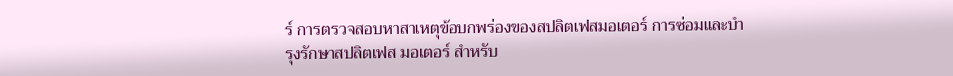ร์ การตรวจสอบหาสาเหตุข้อบกพร่องของสปลิตเฟสมอเตอร์ การซ่อมและบำรุงรักษาสปลิตเฟส มอเตอร์ สำหรับ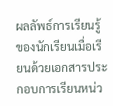ผลลัพธ์การเรียนรู้ของนักเรียนเมื่อเรียนด้วยเอกสารประกอบการเรียนหน่ว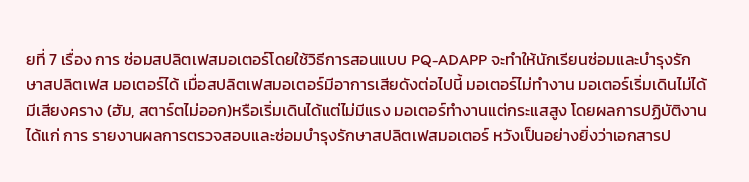ยที่ 7 เรื่อง การ ซ่อมสปลิตเฟสมอเตอร์โดยใช้วิธีการสอนแบบ PQ-ADAPP จะทำให้นักเรียนซ่อมและบำรุงรักษาสปลิตเฟส มอเตอร์ได้ เมื่อสปลิตเฟสมอเตอร์มีอาการเสียดังต่อไปนี้ มอเตอร์ไม่ทำงาน มอเตอร์เริ่มเดินไม่ได้มีเสียงคราง (ฮัม, สตาร์ตไม่ออก)หรือเริ่มเดินได้แต่ไม่มีแรง มอเตอร์ทำงานแต่กระแสสูง โดยผลการปฏิบัติงานได้แก่ การ รายงานผลการตรวจสอบและซ่อมบำรุงรักษาสปลิตเฟสมอเตอร์ หวังเป็นอย่างยิ่งว่าเอกสารป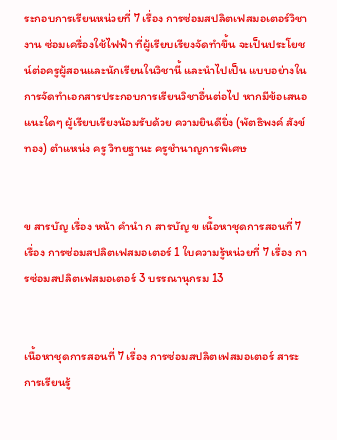ระกอบการเรียนหน่วยที่ 7 เรื่อง การซ่อมสปลิตเฟสมอเตอร์วิชางาน ซ่อมเครื่องใช้ไฟฟ้า ที่ผู้เรียบเรียงจัดทำขึ้น จะเป็นประโยชน์ต่อครูผู้สอนและนักเรียนในวิชานี้ และนำไปเป็น แบบอย่างในการจัดทำเอกสารประกอบการเรียนวิชาอื่นต่อไป หากมีข้อเสนอแนะใดๆ ผู้เรียบเรียงน้อมรับด้วย ความยินดียิ่ง (พัตธิพงค์ สังข์ทอง) ตำแหน่ง ครู วิทยฐานะ ครูชำนาญการพิเศษ


ข สารบัญ เรื่อง หน้า คำนำ ก สารบัญ ข เนื้อหาชุดการสอนที่ 7 เรื่อง การซ่อมสปลิตเฟสมอเตอร์ 1 ใบความรู้หน่วยที่ 7 เรื่อง การซ่อมสปลิตเฟสมอเตอร์ 3 บรรณานุกรม 13


เนื้อหาชุดการสอนที่ 7 เรื่อง การซ่อมสปลิตเฟสมอเตอร์ สาระการเรียนรู้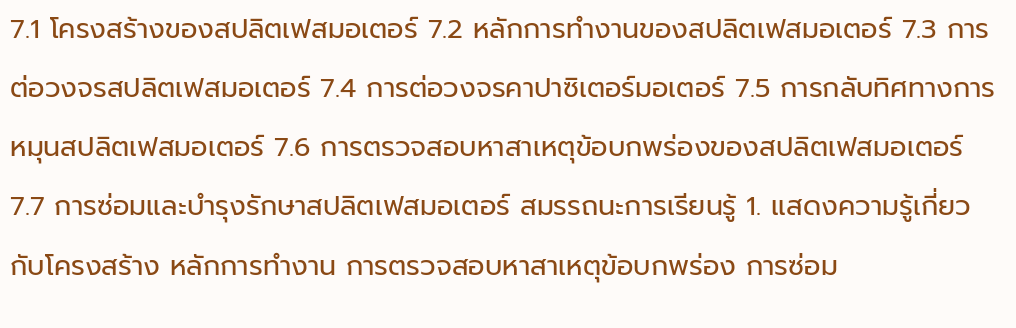7.1 โครงสร้างของสปลิตเฟสมอเตอร์ 7.2 หลักการทำงานของสปลิตเฟสมอเตอร์ 7.3 การต่อวงจรสปลิตเฟสมอเตอร์ 7.4 การต่อวงจรคาปาซิเตอร์มอเตอร์ 7.5 การกลับทิศทางการหมุนสปลิตเฟสมอเตอร์ 7.6 การตรวจสอบหาสาเหตุข้อบกพร่องของสปลิตเฟสมอเตอร์ 7.7 การซ่อมและบำรุงรักษาสปลิตเฟสมอเตอร์ สมรรถนะการเรียนรู้ 1. แสดงความรู้เกี่ยวกับโครงสร้าง หลักการทำงาน การตรวจสอบหาสาเหตุข้อบกพร่อง การซ่อม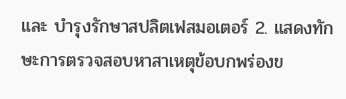และ บำรุงรักษาสปลิตเฟสมอเตอร์ 2. แสดงทักษะการตรวจสอบหาสาเหตุข้อบกพร่องข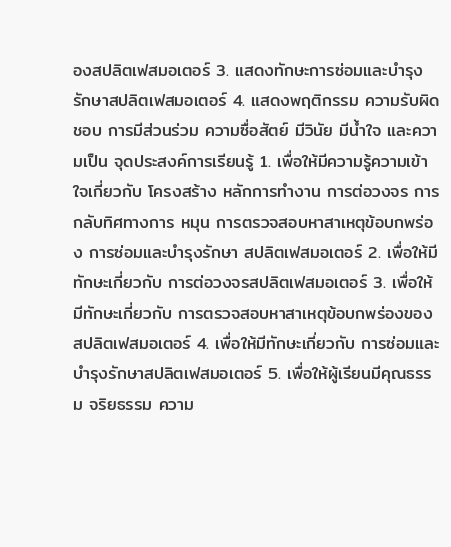องสปลิตเฟสมอเตอร์ 3. แสดงทักษะการซ่อมและบำรุงรักษาสปลิตเฟสมอเตอร์ 4. แสดงพฤติกรรม ความรับผิดชอบ การมีส่วนร่วม ความซื่อสัตย์ มีวินัย มีน้ำใจ และความเป็น จุดประสงค์การเรียนรู้ 1. เพื่อให้มีความรู้ความเข้าใจเกี่ยวกับ โครงสร้าง หลักการทำงาน การต่อวงจร การกลับทิศทางการ หมุน การตรวจสอบหาสาเหตุข้อบกพร่อง การซ่อมและบำรุงรักษา สปลิตเฟสมอเตอร์ 2. เพื่อให้มีทักษะเกี่ยวกับ การต่อวงจรสปลิตเฟสมอเตอร์ 3. เพื่อให้มีทักษะเกี่ยวกับ การตรวจสอบหาสาเหตุข้อบกพร่องของสปลิตเฟสมอเตอร์ 4. เพื่อให้มีทักษะเกี่ยวกับ การซ่อมและบำรุงรักษาสปลิตเฟสมอเตอร์ 5. เพื่อให้ผู้เรียนมีคุณธรรม จริยธรรม ความ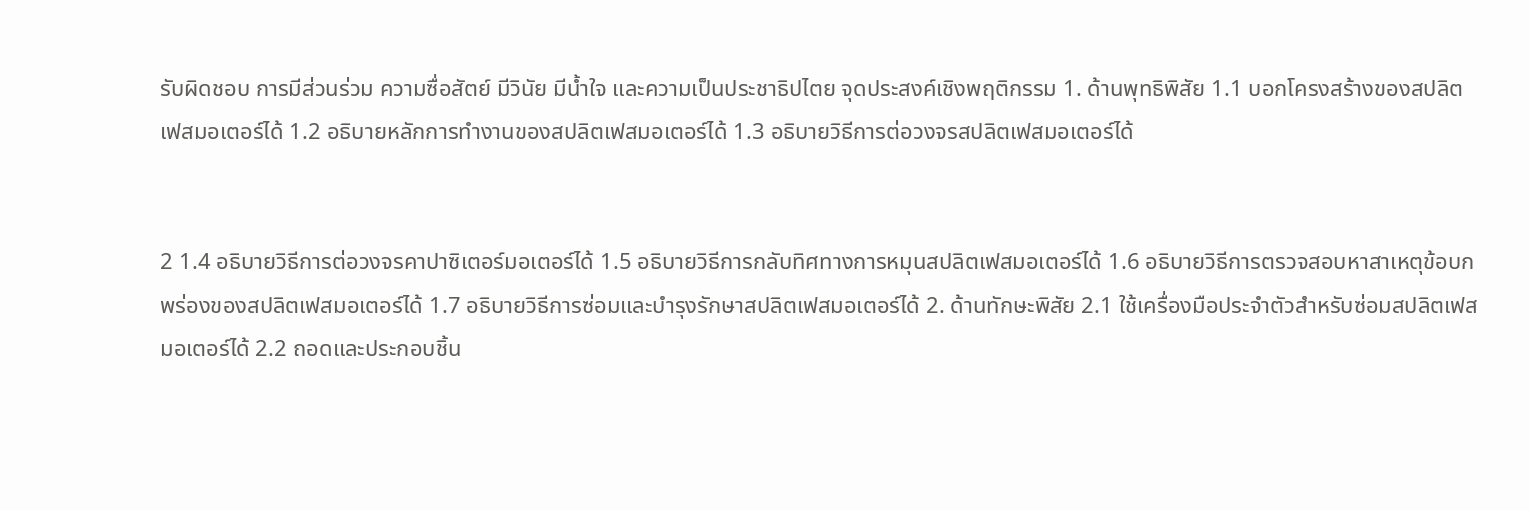รับผิดชอบ การมีส่วนร่วม ความซื่อสัตย์ มีวินัย มีน้ำใจ และความเป็นประชาธิปไตย จุดประสงค์เชิงพฤติกรรม 1. ด้านพุทธิพิสัย 1.1 บอกโครงสร้างของสปลิตเฟสมอเตอร์ได้ 1.2 อธิบายหลักการทำงานของสปลิตเฟสมอเตอร์ได้ 1.3 อธิบายวิธีการต่อวงจรสปลิตเฟสมอเตอร์ได้


2 1.4 อธิบายวิธีการต่อวงจรคาปาซิเตอร์มอเตอร์ได้ 1.5 อธิบายวิธีการกลับทิศทางการหมุนสปลิตเฟสมอเตอร์ได้ 1.6 อธิบายวิธีการตรวจสอบหาสาเหตุข้อบกพร่องของสปลิตเฟสมอเตอร์ได้ 1.7 อธิบายวิธีการซ่อมและบำรุงรักษาสปลิตเฟสมอเตอร์ได้ 2. ด้านทักษะพิสัย 2.1 ใช้เครื่องมือประจำตัวสำหรับซ่อมสปลิตเฟสมอเตอร์ได้ 2.2 ถอดและประกอบชิ้น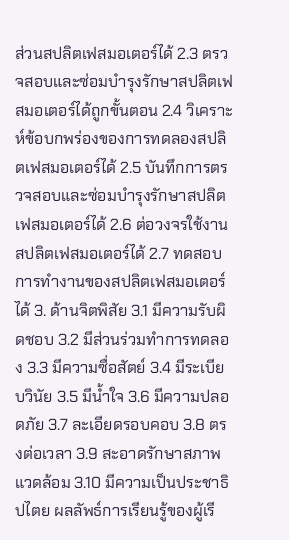ส่วนสปลิตเฟสมอเตอร์ได้ 2.3 ตรวจสอบและซ่อมบำรุงรักษาสปลิตเฟสมอเตอร์ได้ถูกขั้นตอน 2.4 วิเคราะห์ข้อบกพร่องของการทดลองสปลิตเฟสมอเตอร์ได้ 2.5 บันทึกการตรวจสอบและซ่อมบำรุงรักษาสปลิตเฟสมอเตอร์ได้ 2.6 ต่อวงจรใช้งานสปลิตเฟสมอเตอร์ได้ 2.7 ทดสอบการทำงานของสปลิตเฟสมอเตอร์ได้ 3. ด้านจิตพิสัย 3.1 มีความรับผิดชอบ 3.2 มีส่วนร่วมทำการทดลอง 3.3 มีความซื่อสัตย์ 3.4 มีระเบียบวินัย 3.5 มีน้ำใจ 3.6 มีความปลอดภัย 3.7 ละเอียดรอบคอบ 3.8 ตรงต่อเวลา 3.9 สะอาดรักษาสภาพแวดล้อม 3.10 มีความเป็นประชาธิปไตย ผลลัพธ์การเรียนรู้ของผู้เรี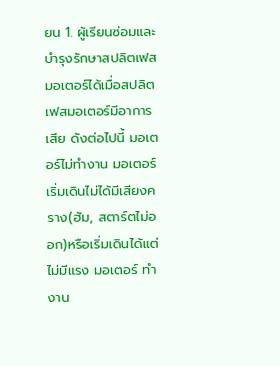ยน 1. ผู้เรียนซ่อมและบำรุงรักษาสปลิตเฟสมอเตอร์ได้เมื่อสปลิตเฟสมอเตอร์มีอาการเสีย ดังต่อไปนี้ มอเตอร์ไม่ทำงาน มอเตอร์เริ่มเดินไม่ได้มีเสียงคราง(ฮัม, สตาร์ตไม่ออก)หรือเริ่มเดินได้แต่ไม่มีแรง มอเตอร์ ทำงาน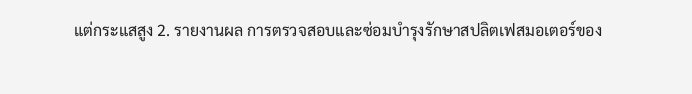แต่กระแสสูง 2. รายงานผล การตรวจสอบและซ่อมบำรุงรักษาสปลิตเฟสมอเตอร์ของ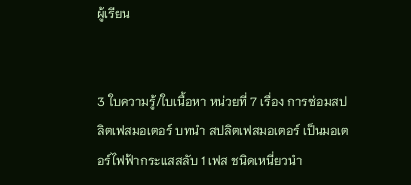ผู้เรียน


3 ใบความรู้/ใบเนื้อหา หน่วยที่ 7 เรื่อง การซ่อมสปลิตเฟสมอเตอร์ บทนำ สปลิตเฟสมอเตอร์ เป็นมอเตอร์ไฟฟ้ากระแสสลับ 1 เฟส ชนิดเหนี่ยวนำ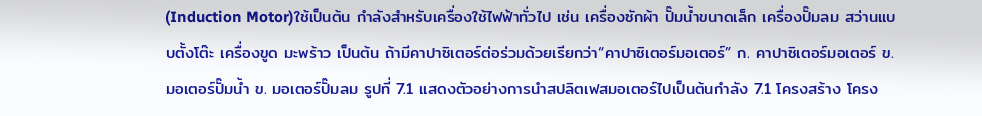(Induction Motor)ใช้เป็นต้น กำลังสำหรับเครื่องใช้ไฟฟ้าทั่วไป เช่น เครื่องซักผ้า ปั๊มน้ำขนาดเล็ก เครื่องปั๊มลม สว่านแบบตั้งโต๊ะ เครื่องขูด มะพร้าว เป็นต้น ถ้ามีคาปาซิเตอร์ต่อร่วมด้วยเรียกว่า“คาปาซิเตอร์มอเตอร์” ก. คาปาซิเตอร์มอเตอร์ ข. มอเตอร์ปั๊มน้ำ ข. มอเตอร์ปั๊มลม รูปที่ 7.1 แสดงตัวอย่างการนำสปลิตเฟสมอเตอร์ไปเป็นต้นกำลัง 7.1 โครงสร้าง โครง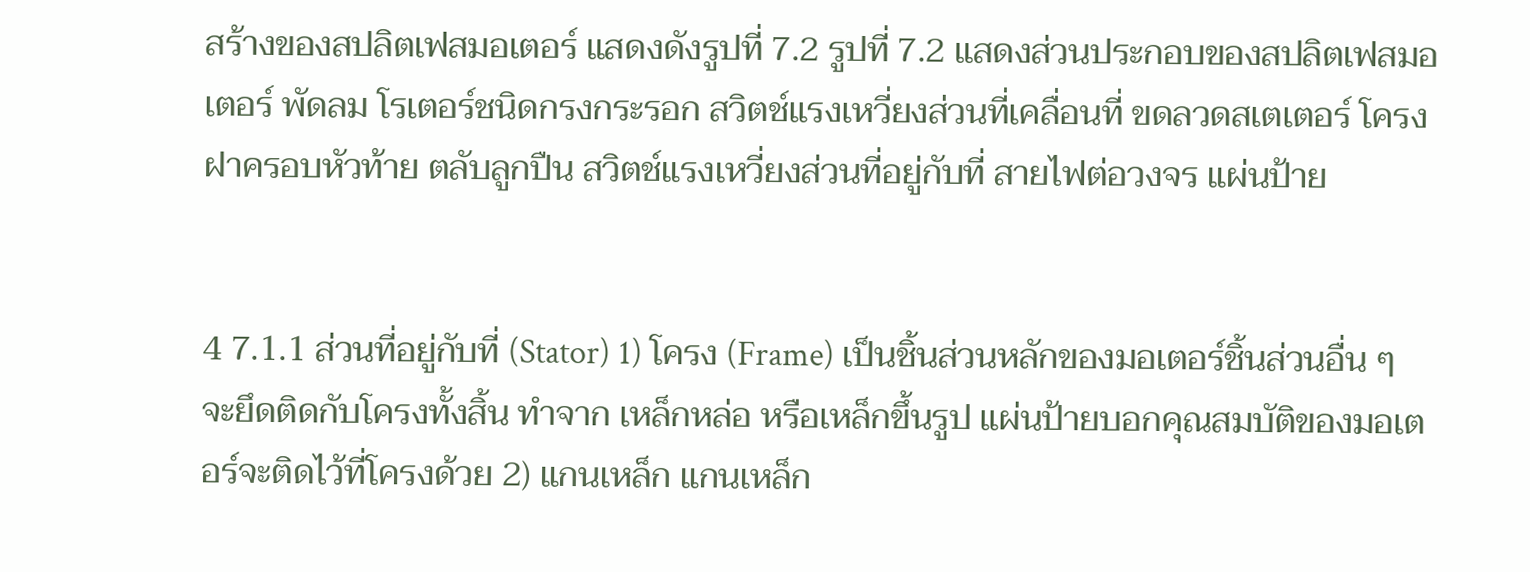สร้างของสปลิตเฟสมอเตอร์ แสดงดังรูปที่ 7.2 รูปที่ 7.2 แสดงส่วนประกอบของสปลิตเฟสมอเตอร์ พัดลม โรเตอร์ชนิดกรงกระรอก สวิตช์แรงเหวี่ยงส่วนที่เคลื่อนที่ ขดลวดสเตเตอร์ โครง ฝาครอบหัวท้าย ตลับลูกปืน สวิตช์แรงเหวี่ยงส่วนที่อยู่กับที่ สายไฟต่อวงจร แผ่นป้าย


4 7.1.1 ส่วนที่อยู่กับที่ (Stator) 1) โครง (Frame) เป็นชิ้นส่วนหลักของมอเตอร์ชิ้นส่วนอื่น ๆ จะยึดติดกับโครงทั้งสิ้น ทำจาก เหล็กหล่อ หรือเหล็กขึ้นรูป แผ่นป้ายบอกคุณสมบัติของมอเตอร์จะติดไว้ที่โครงด้วย 2) แกนเหล็ก แกนเหล็ก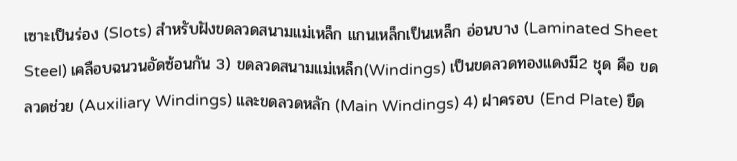เซาะเป็นร่อง (Slots) สำหรับฝังขดลวดสนามแม่เหล็ก แกนเหล็กเป็นเหล็ก อ่อนบาง (Laminated Sheet Steel) เคลือบฉนวนอัดซ้อนกัน 3) ขดลวดสนามแม่เหล็ก(Windings) เป็นขดลวดทองแดงมี2 ชุด คือ ขดลวดช่วย (Auxiliary Windings) และขดลวดหลัก (Main Windings) 4) ฝาครอบ (End Plate) ยึด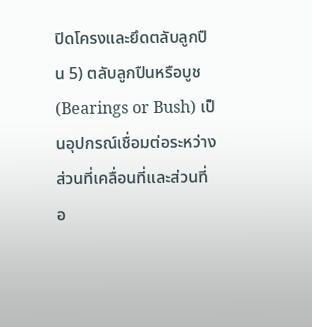ปิดโครงและยึดตลับลูกปืน 5) ตลับลูกปืนหรือบูช (Bearings or Bush) เป็นอุปกรณ์เชื่อมต่อระหว่างส่วนที่เคลื่อนที่และส่วนที่ อ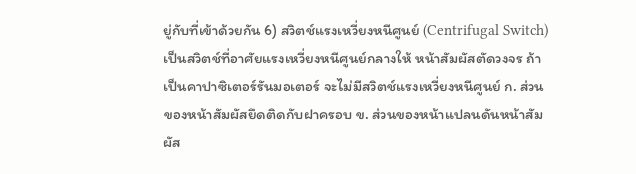ยู่กับที่เข้าด้วยกัน 6) สวิตช์แรงเหวี่ยงหนีศูนย์ (Centrifugal Switch) เป็นสวิตช์ที่อาศัยแรงเหวี่ยงหนีศูนย์กลางให้ หน้าสัมผัสตัดวงจร ถ้าเป็นคาปาซิเตอร์รันมอเตอร์ จะไม่มีสวิตช์แรงเหวี่ยงหนีศูนย์ ก. ส่วนของหน้าสัมผัสยึดติดกับฝาครอบ ข. ส่วนของหน้าแปลนดันหน้าสัมผัส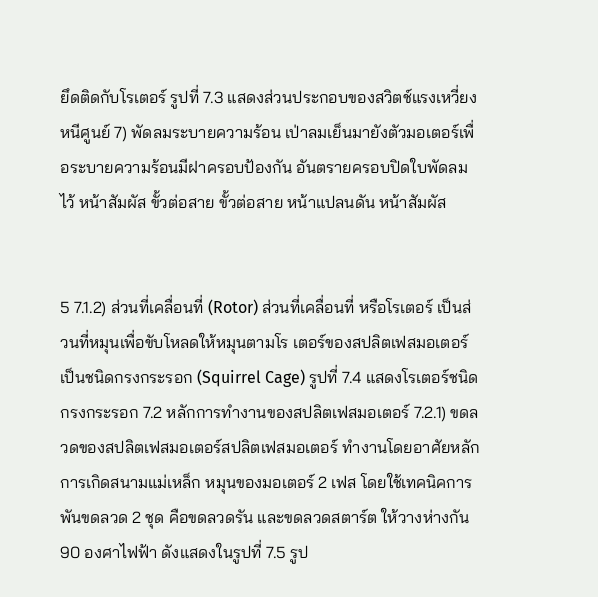ยึดติดกับโรเตอร์ รูปที่ 7.3 แสดงส่วนประกอบของสวิตช์แรงเหวี่ยงหนีศูนย์ 7) พัดลมระบายความร้อน เป่าลมเย็นมายังตัวมอเตอร์เพื่อระบายความร้อนมีฝาครอบป้องกัน อันตรายครอบปิดใบพัดลมไว้ หน้าสัมผัส ขั้วต่อสาย ขั้วต่อสาย หน้าแปลนดัน หน้าสัมผัส


5 7.1.2) ส่วนที่เคลื่อนที่ (Rotor) ส่วนที่เคลื่อนที่ หรือโรเตอร์ เป็นส่วนที่หมุนเพื่อขับโหลดให้หมุนตามโร เตอร์ของสปลิตเฟสมอเตอร์เป็นชนิดกรงกระรอก (Squirrel Cage) รูปที่ 7.4 แสดงโรเตอร์ชนิดกรงกระรอก 7.2 หลักการทำงานของสปลิตเฟสมอเตอร์ 7.2.1) ขดลวดของสปลิตเฟสมอเตอร์สปลิตเฟสมอเตอร์ ทำงานโดยอาศัยหลักการเกิดสนามแม่เหล็ก หมุนของมอเตอร์ 2 เฟส โดยใช้เทคนิคการพันขดลวด 2 ชุด คือขดลวดรัน และขดลวดสตาร์ต ให้วางห่างกัน 90 องศาไฟฟ้า ดังแสดงในรูปที่ 7.5 รูป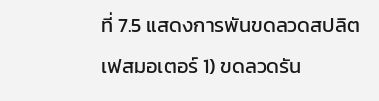ที่ 7.5 แสดงการพันขดลวดสปลิตเฟสมอเตอร์ 1) ขดลวดรัน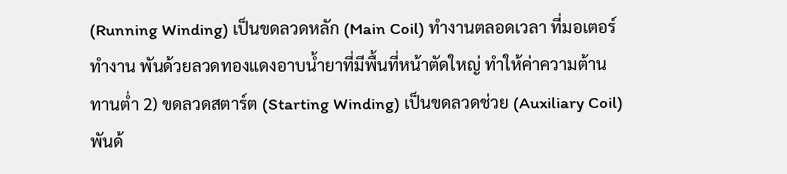(Running Winding) เป็นขดลวดหลัก (Main Coil) ทำงานตลอดเวลา ที่มอเตอร์ ทำงาน พันด้วยลวดทองแดงอาบน้ำยาที่มีพื้นที่หน้าตัดใหญ่ ทำให้ค่าความต้านทานต่ำ 2) ขดลวดสตาร์ต (Starting Winding) เป็นขดลวดช่วย (Auxiliary Coil) พันด้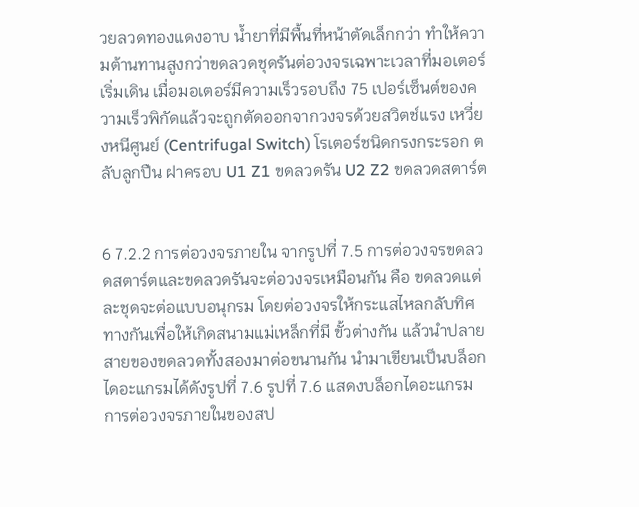วยลวดทองแดงอาบ น้ำยาที่มีพื้นที่หน้าตัดเล็กกว่า ทำให้ความต้านทานสูงกว่าขดลวดชุดรันต่อวงจรเฉพาะเวลาที่มอเตอร์เริ่มเดิน เมื่อมอเตอร์มีความเร็วรอบถึง 75 เปอร์เซ็นต์ของความเร็วพิกัดแล้วจะถูกตัดออกจากวงจรด้วยสวิตช์แรง เหวี่ยงหนีศูนย์ (Centrifugal Switch) โรเตอร์ชนิดกรงกระรอก ตลับลูกปืน ฝาครอบ U1 Z1 ขดลวดรัน U2 Z2 ขดลวดสตาร์ต


6 7.2.2 การต่อวงจรภายใน จากรูปที่ 7.5 การต่อวงจรขดลวดสตาร์ตและขดลวดรันจะต่อวงจรเหมือนกัน คือ ขดลวดแต่ละชุดจะต่อแบบอนุกรม โดยต่อวงจรให้กระแสไหลกลับทิศทางกันเพื่อให้เกิดสนามแม่เหล็กที่มี ขั้วต่างกัน แล้วนำปลายสายของขดลวดทั้งสองมาต่อขนานกัน นำมาเขียนเป็นบล็อกไดอะแกรมได้ดังรูปที่ 7.6 รูปที่ 7.6 แสดงบล็อกไดอะแกรม การต่อวงจรภายในของสป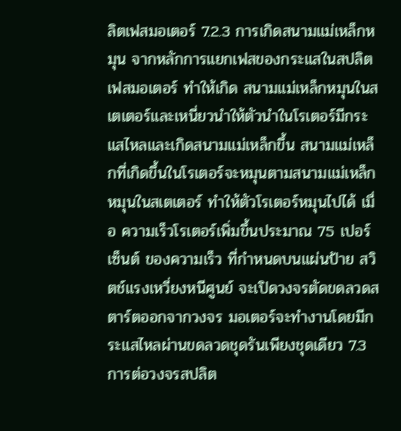ลิตเฟสมอเตอร์ 7.2.3 การเกิดสนามแม่เหล็กหมุน จากหลักการแยกเฟสของกระแสในสปลิตเฟสมอเตอร์ ทำให้เกิด สนามแม่เหล็กหมุนในสเตเตอร์และเหนี่ยวนำให้ตัวนำในโรเตอร์มีกระแสไหลและเกิดสนามแม่เหล็กขึ้น สนามแม่เหล็กที่เกิดขึ้นในโรเตอร์จะหมุนตามสนามแม่เหล็กหมุนในสเตเตอร์ ทำให้ตัวโรเตอร์หมุนไปได้ เมื่อ ความเร็วโรเตอร์เพิ่มขึ้นประมาณ 75 เปอร์เซ็นต์ ของความเร็ว ที่กำหนดบนแผ่นป้าย สวิตช์แรงเหวี่ยงหนีศูนย์ จะเปิดวงจรตัดขดลวดสตาร์ตออกจากวงจร มอเตอร์จะทำงานโดยมีกระแสไหลผ่านขดลวดชุดรันเพียงชุดเดียว 7.3 การต่อวงจรสปลิต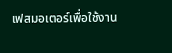เฟสมอเตอร์เพื่อใช้งาน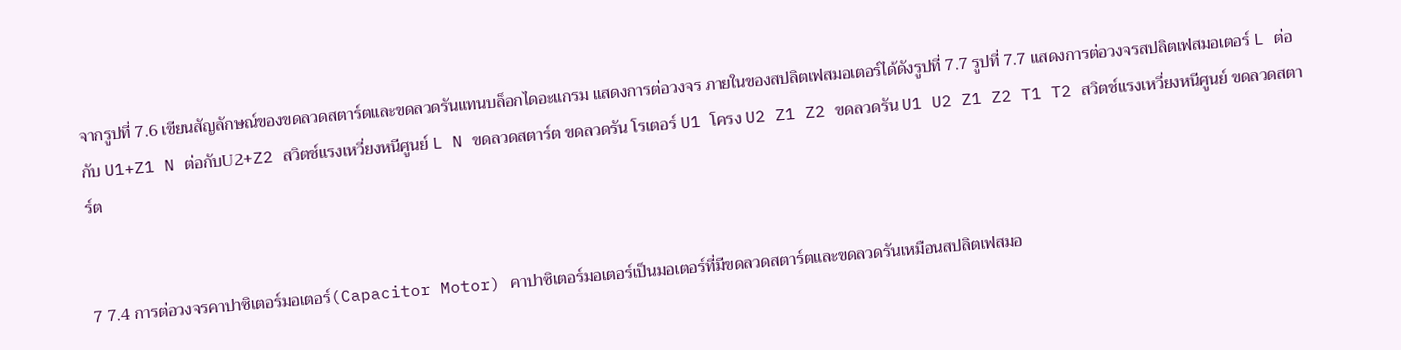จากรูปที่ 7.6 เขียนสัญลักษณ์ของขดลวดสตาร์ตและขดลวดรันแทนบล็อกไดอะแกรม แสดงการต่อวงจร ภายในของสปลิตเฟสมอเตอร์ได้ดังรูปที่ 7.7 รูปที่ 7.7 แสดงการต่อวงจรสปลิตเฟสมอเตอร์ L ต่อกับ U1+Z1 N ต่อกับU2+Z2 สวิตช์แรงเหวี่ยงหนีศูนย์ L N ขดลวดสตาร์ต ขดลวดรัน โรเตอร์ U1 โครง U2 Z1 Z2 ขดลวดรัน U1 U2 Z1 Z2 T1 T2 สวิตช์แรงเหวี่ยงหนีศูนย์ ขดลวดสตาร์ต


7 7.4 การต่อวงจรคาปาซิเตอร์มอเตอร์(Capacitor Motor) คาปาซิเตอร์มอเตอร์เป็นมอเตอร์ที่มีขดลวดสตาร์ตและขดลวดรันเหมือนสปลิตเฟสมอ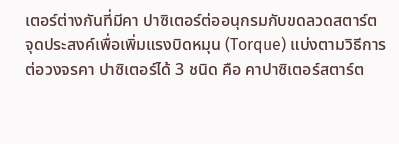เตอร์ต่างกันที่มีคา ปาซิเตอร์ต่ออนุกรมกับขดลวดสตาร์ต จุดประสงค์เพื่อเพิ่มแรงบิดหมุน (Torque) แบ่งตามวิธีการต่อวงจรคา ปาซิเตอร์ได้ 3 ชนิด คือ คาปาซิเตอร์สตาร์ต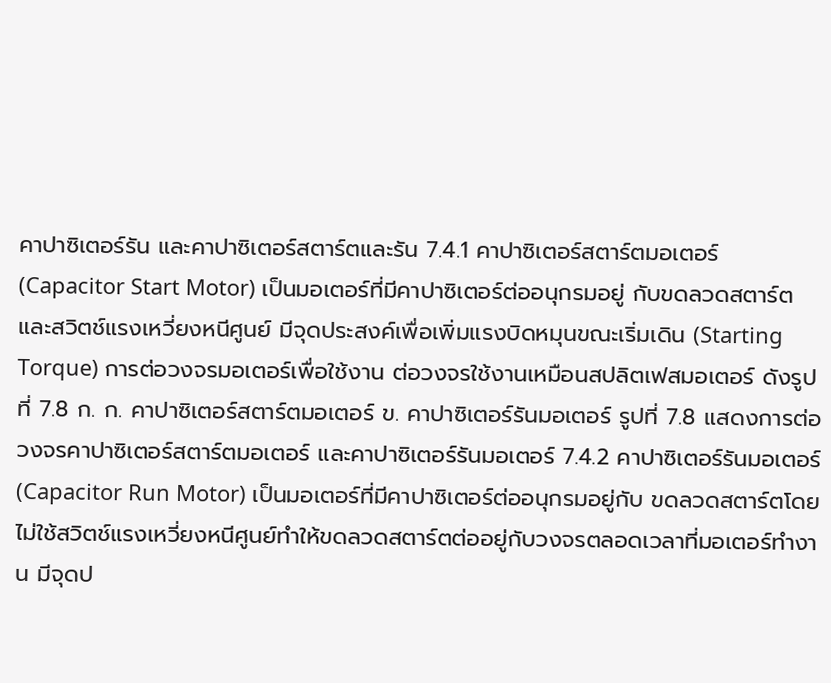คาปาซิเตอร์รัน และคาปาซิเตอร์สตาร์ตและรัน 7.4.1 คาปาซิเตอร์สตาร์ตมอเตอร์ (Capacitor Start Motor) เป็นมอเตอร์ที่มีคาปาซิเตอร์ต่ออนุกรมอยู่ กับขดลวดสตาร์ตและสวิตช์แรงเหวี่ยงหนีศูนย์ มีจุดประสงค์เพื่อเพิ่มแรงบิดหมุนขณะเริ่มเดิน (Starting Torque) การต่อวงจรมอเตอร์เพื่อใช้งาน ต่อวงจรใช้งานเหมือนสปลิตเฟสมอเตอร์ ดังรูปที่ 7.8 ก. ก. คาปาซิเตอร์สตาร์ตมอเตอร์ ข. คาปาซิเตอร์รันมอเตอร์ รูปที่ 7.8 แสดงการต่อวงจรคาปาซิเตอร์สตาร์ตมอเตอร์ และคาปาซิเตอร์รันมอเตอร์ 7.4.2 คาปาซิเตอร์รันมอเตอร์(Capacitor Run Motor) เป็นมอเตอร์ที่มีคาปาซิเตอร์ต่ออนุกรมอยู่กับ ขดลวดสตาร์ตโดยไม่ใช้สวิตช์แรงเหวี่ยงหนีศูนย์ทำให้ขดลวดสตาร์ตต่ออยู่กับวงจรตลอดเวลาที่มอเตอร์ทำงาน มีจุดป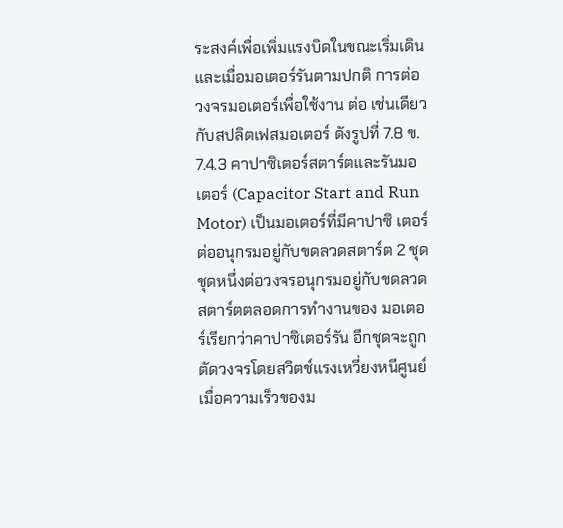ระสงค์เพื่อเพิ่มแรงบิดในขณะเริ่มเดิน และเมื่อมอเตอร์รันตามปกติ การต่อวงจรมอเตอร์เพื่อใช้งาน ต่อ เช่นเดียวกับสปลิตเฟสมอเตอร์ ดังรูปที่ 7.8 ข. 7.4.3 คาปาซิเตอร์สตาร์ตและรันมอเตอร์ (Capacitor Start and Run Motor) เป็นมอเตอร์ที่มีคาปาซิ เตอร์ต่ออนุกรมอยู่กับขดลวดสตาร์ต 2 ชุด ชุดหนึ่งต่อวงจรอนุกรมอยู่กับขดลวดสตาร์ตตลอดการทำงานของ มอเตอร์เรียกว่าคาปาซิเตอร์รัน อีกชุดจะถูกตัดวงจรโดยสวิตช์แรงเหวี่ยงหนีศูนย์ เมื่อความเร็วของม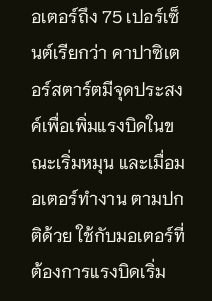อเตอร์ถึง 75 เปอร์เซ็นต์เรียกว่า คาปาซิเตอร์สตาร์ตมีจุดประสงค์เพื่อเพิ่มแรงบิดในขณะเริ่มหมุน และเมื่อมอเตอร์ทำงาน ตามปกติด้วย ใช้กับมอเตอร์ที่ต้องการแรงบิดเริ่ม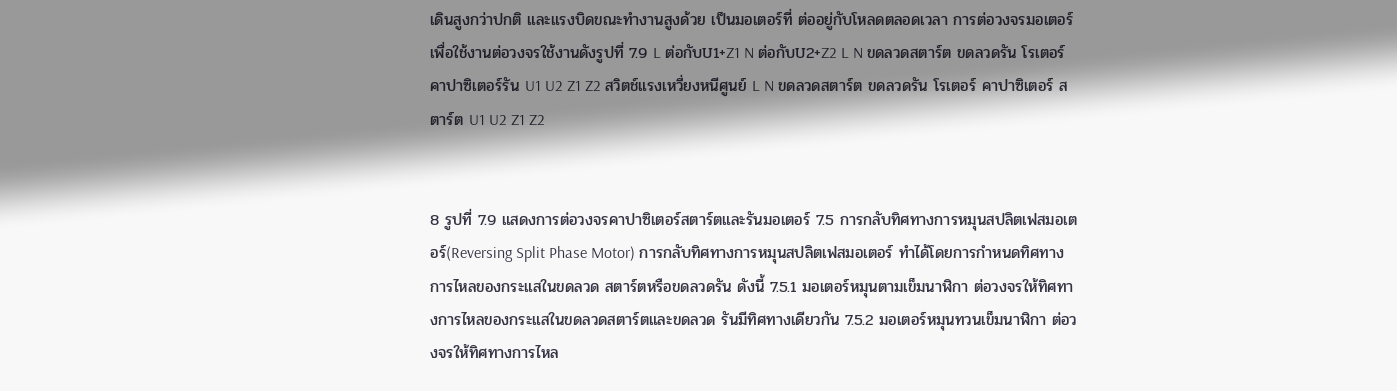เดินสูงกว่าปกติ และแรงบิดขณะทำงานสูงด้วย เป็นมอเตอร์ที่ ต่ออยู่กับโหลดตลอดเวลา การต่อวงจรมอเตอร์เพื่อใช้งานต่อวงจรใช้งานดังรูปที่ 7.9 L ต่อกับU1+Z1 N ต่อกับU2+Z2 L N ขดลวดสตาร์ต ขดลวดรัน โรเตอร์ คาปาซิเตอร์รัน U1 U2 Z1 Z2 สวิตช์แรงเหวี่ยงหนีศูนย์ L N ขดลวดสตาร์ต ขดลวดรัน โรเตอร์ คาปาซิเตอร์ สตาร์ต U1 U2 Z1 Z2


8 รูปที่ 7.9 แสดงการต่อวงจรคาปาซิเตอร์สตาร์ตและรันมอเตอร์ 7.5 การกลับทิศทางการหมุนสปลิตเฟสมอเตอร์(Reversing Split Phase Motor) การกลับทิศทางการหมุนสปลิตเฟสมอเตอร์ ทำได้โดยการกำหนดทิศทางการไหลของกระแสในขดลวด สตาร์ตหรือขดลวดรัน ดังนี้ 7.5.1 มอเตอร์หมุนตามเข็มนาฬิกา ต่อวงจรให้ทิศทางการไหลของกระแสในขดลวดสตาร์ตและขดลวด รันมีทิศทางเดียวกัน 7.5.2 มอเตอร์หมุนทวนเข็มนาฬิกา ต่อวงจรให้ทิศทางการไหล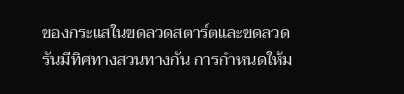ของกระแสในขดลวดสตาร์ตและขดลวด รันมีทิศทางสวนทางกัน การกำหนดให้ม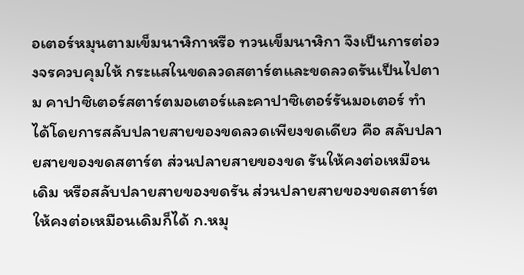อเตอร์หมุนตามเข็มนาฬิกาหรือ ทวนเข็มนาฬิกา จึงเป็นการต่อวงจรควบคุมให้ กระแสในขดลวดสตาร์ตและขดลวดรันเป็นไปตาม คาปาซิเตอร์สตาร์ตมอเตอร์และคาปาซิเตอร์รันมอเตอร์ ทำได้โดยการสลับปลายสายของขดลวดเพียงขดเดียว คือ สลับปลายสายของขดสตาร์ต ส่วนปลายสายของขด รันให้คงต่อเหมือนเดิม หรือสลับปลายสายของขดรัน ส่วนปลายสายของขดสตาร์ตให้คงต่อเหมือนเดิมก็ได้ ก.หมุ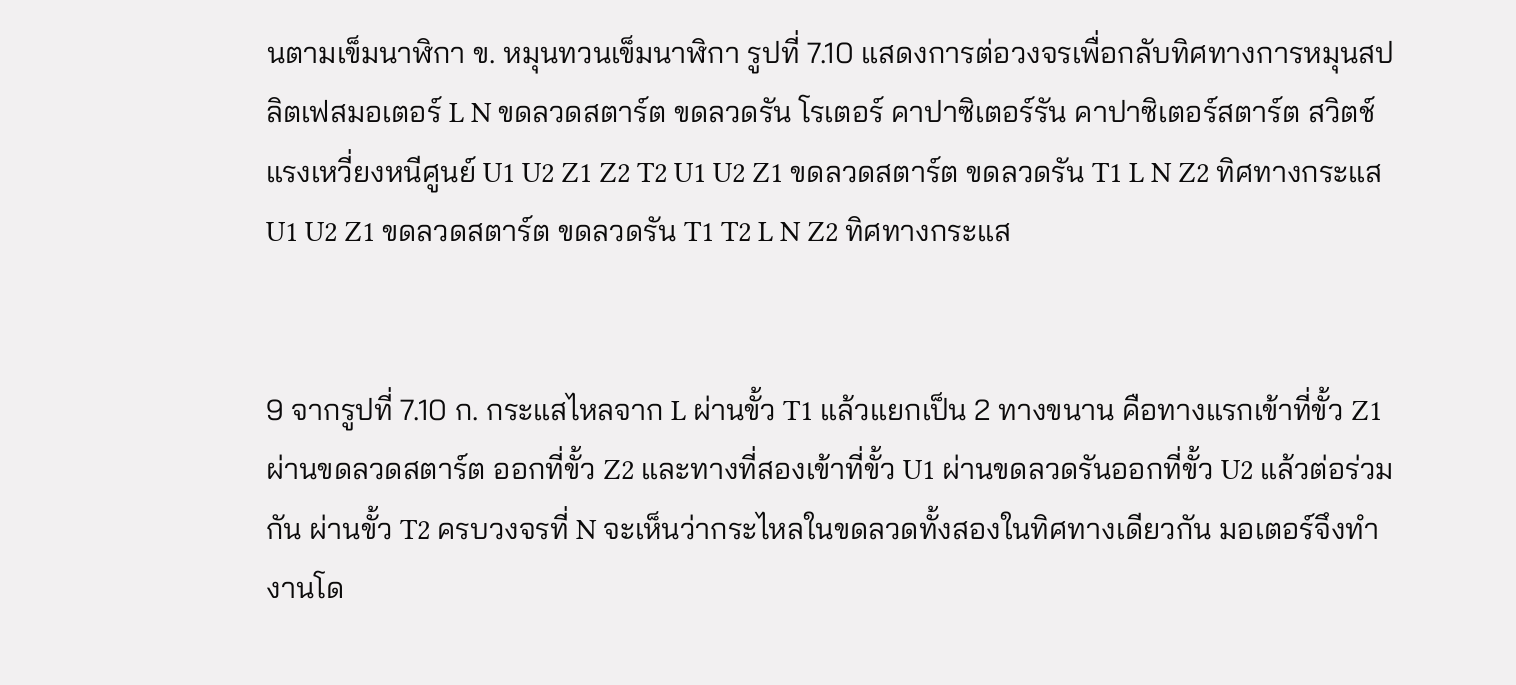นตามเข็มนาฬิกา ข. หมุนทวนเข็มนาฬิกา รูปที่ 7.10 แสดงการต่อวงจรเพื่อกลับทิศทางการหมุนสปลิตเฟสมอเตอร์ L N ขดลวดสตาร์ต ขดลวดรัน โรเตอร์ คาปาซิเตอร์รัน คาปาซิเตอร์สตาร์ต สวิตช์แรงเหวี่ยงหนีศูนย์ U1 U2 Z1 Z2 T2 U1 U2 Z1 ขดลวดสตาร์ต ขดลวดรัน T1 L N Z2 ทิศทางกระแส U1 U2 Z1 ขดลวดสตาร์ต ขดลวดรัน T1 T2 L N Z2 ทิศทางกระแส


9 จากรูปที่ 7.10 ก. กระแสไหลจาก L ผ่านขั้ว T1 แล้วแยกเป็น 2 ทางขนาน คือทางแรกเข้าที่ขั้ว Z1 ผ่านขดลวดสตาร์ต ออกที่ขั้ว Z2 และทางที่สองเข้าที่ขั้ว U1 ผ่านขดลวดรันออกที่ขั้ว U2 แล้วต่อร่วมกัน ผ่านขั้ว T2 ครบวงจรที่ N จะเห็นว่ากระไหลในขดลวดทั้งสองในทิศทางเดียวกัน มอเตอร์จึงทำงานโด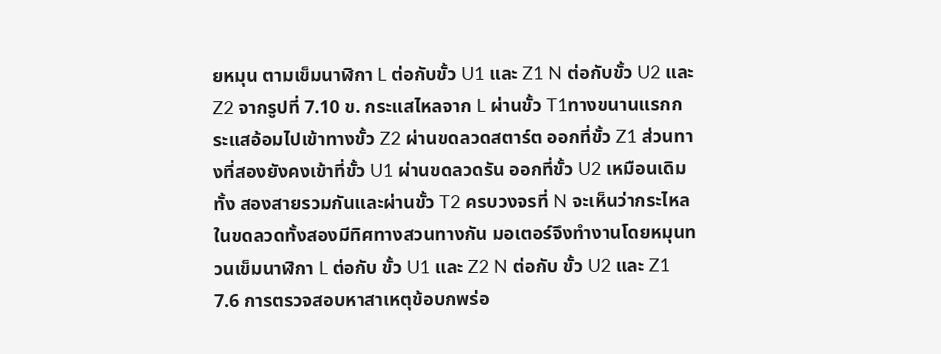ยหมุน ตามเข็มนาฬิกา L ต่อกับขั้ว U1 และ Z1 N ต่อกับขั้ว U2 และ Z2 จากรูปที่ 7.10 ข. กระแสไหลจาก L ผ่านขั้ว T1ทางขนานแรกกระแสอ้อมไปเข้าทางขั้ว Z2 ผ่านขดลวดสตาร์ต ออกที่ขั้ว Z1 ส่วนทางที่สองยังคงเข้าที่ขั้ว U1 ผ่านขดลวดรัน ออกที่ขั้ว U2 เหมือนเดิม ทั้ง สองสายรวมกันและผ่านขั้ว T2 ครบวงจรที่ N จะเห็นว่ากระไหลในขดลวดทั้งสองมีทิศทางสวนทางกัน มอเตอร์จึงทำงานโดยหมุนทวนเข็มนาฬิกา L ต่อกับ ขั้ว U1 และ Z2 N ต่อกับ ขั้ว U2 และ Z1 7.6 การตรวจสอบหาสาเหตุข้อบกพร่อ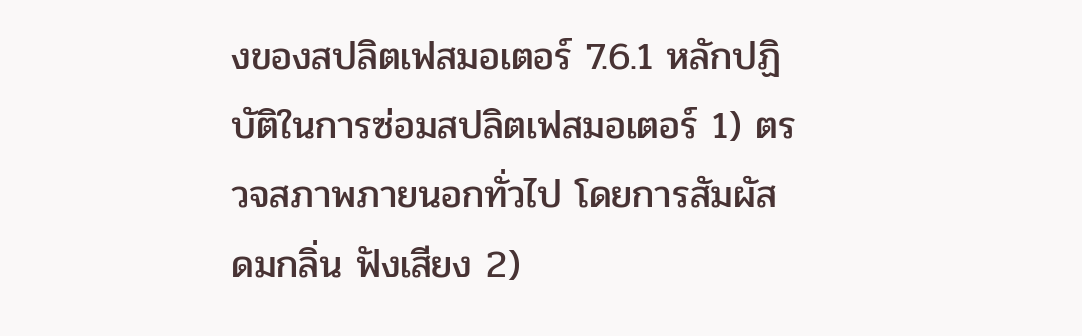งของสปลิตเฟสมอเตอร์ 7.6.1 หลักปฏิบัติในการซ่อมสปลิตเฟสมอเตอร์ 1) ตรวจสภาพภายนอกทั่วไป โดยการสัมผัส ดมกลิ่น ฟังเสียง 2)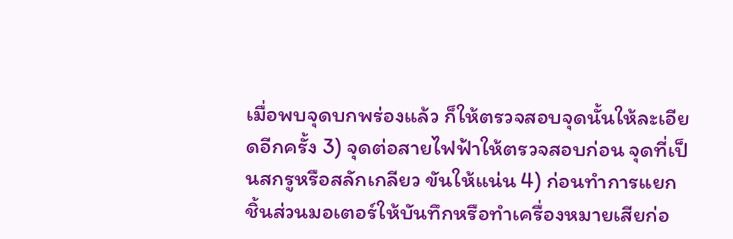เมื่อพบจุดบกพร่องแล้ว ก็ให้ตรวจสอบจุดนั้นให้ละเอียดอีกครั้ง 3) จุดต่อสายไฟฟ้าให้ตรวจสอบก่อน จุดที่เป็นสกรูหรือสลักเกลียว ขันให้แน่น 4) ก่อนทำการแยกชิ้นส่วนมอเตอร์ให้บันทึกหรือทำเครื่องหมายเสียก่อ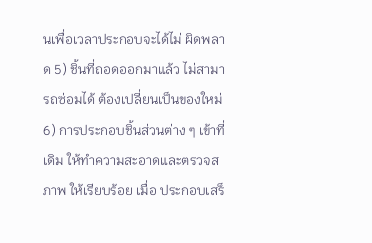นเพื่อเวลาประกอบจะได้ไม่ ผิดพลาด 5) ชิ้นที่ถอดออกมาแล้ว ไม่สามารถซ่อมได้ ต้องเปลี่ยนเป็นของใหม่ 6) การประกอบชิ้นส่วนต่าง ๆ เข้าที่เดิม ให้ทำความสะอาดและตรวจสภาพ ให้เรียบร้อย เมื่อ ประกอบเสร็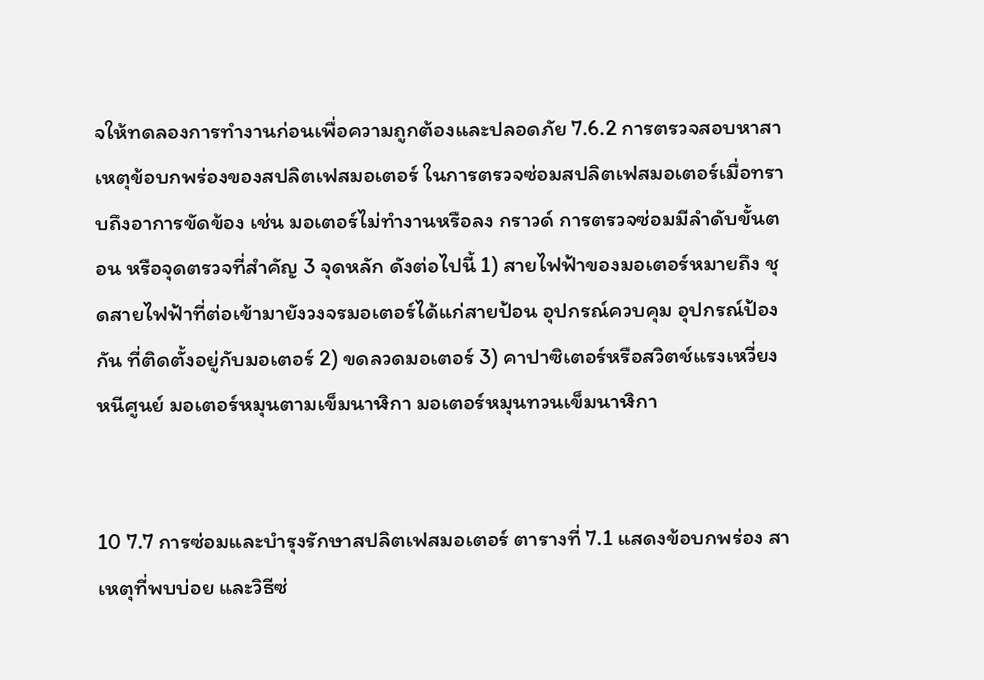จให้ทดลองการทำงานก่อนเพื่อความถูกต้องและปลอดภัย 7.6.2 การตรวจสอบหาสาเหตุข้อบกพร่องของสปลิตเฟสมอเตอร์ ในการตรวจซ่อมสปลิตเฟสมอเตอร์เมื่อทราบถึงอาการขัดข้อง เช่น มอเตอร์ไม่ทำงานหรือลง กราวด์ การตรวจซ่อมมีลำดับขั้นตอน หรือจุดตรวจที่สำคัญ 3 จุดหลัก ดังต่อไปนี้ 1) สายไฟฟ้าของมอเตอร์หมายถึง ชุดสายไฟฟ้าที่ต่อเข้ามายังวงจรมอเตอร์ได้แก่สายป้อน อุปกรณ์ควบคุม อุปกรณ์ป้องกัน ที่ติดตั้งอยู่กับมอเตอร์ 2) ขดลวดมอเตอร์ 3) คาปาซิเตอร์หรือสวิตช์แรงเหวี่ยงหนีศูนย์ มอเตอร์หมุนตามเข็มนาฬิกา มอเตอร์หมุนทวนเข็มนาฬิกา


10 7.7 การซ่อมและบำรุงรักษาสปลิตเฟสมอเตอร์ ตารางที่ 7.1 แสดงข้อบกพร่อง สาเหตุที่พบบ่อย และวิธีซ่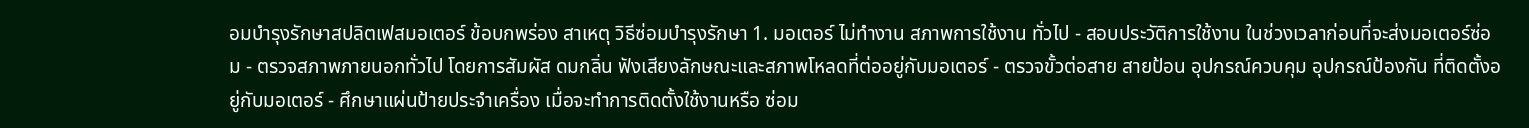อมบำรุงรักษาสปลิตเฟสมอเตอร์ ข้อบกพร่อง สาเหตุ วิธีซ่อมบำรุงรักษา 1. มอเตอร์ ไม่ทำงาน สภาพการใช้งาน ทั่วไป - สอบประวัติการใช้งาน ในช่วงเวลาก่อนที่จะส่งมอเตอร์ซ่อม - ตรวจสภาพภายนอกทั่วไป โดยการสัมผัส ดมกลิ่น ฟังเสียงลักษณะและสภาพโหลดที่ต่ออยู่กับมอเตอร์ - ตรวจขั้วต่อสาย สายป้อน อุปกรณ์ควบคุม อุปกรณ์ป้องกัน ที่ติดตั้งอยู่กับมอเตอร์ - ศึกษาแผ่นป้ายประจำเครื่อง เมื่อจะทำการติดตั้งใช้งานหรือ ซ่อม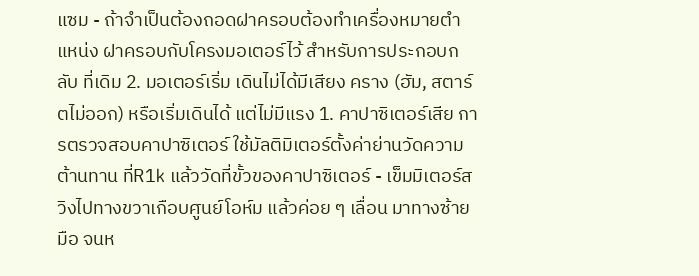แซม - ถ้าจำเป็นต้องถอดฝาครอบต้องทำเครื่องหมายตำแหน่ง ฝาครอบกับโครงมอเตอร์ไว้ สำหรับการประกอบกลับ ที่เดิม 2. มอเตอร์เริ่ม เดินไม่ได้มีเสียง คราง (ฮัม, สตาร์ตไม่ออก) หรือเริ่มเดินได้ แต่ไม่มีแรง 1. คาปาซิเตอร์เสีย การตรวจสอบคาปาซิเตอร์ ใช้มัลติมิเตอร์ตั้งค่าย่านวัดความ ต้านทาน ที่R1k แล้ววัดที่ขั้วของคาปาซิเตอร์ - เข็มมิเตอร์สวิงไปทางขวาเกือบศูนย์โอห์ม แล้วค่อย ๆ เลื่อน มาทางซ้ายมือ จนห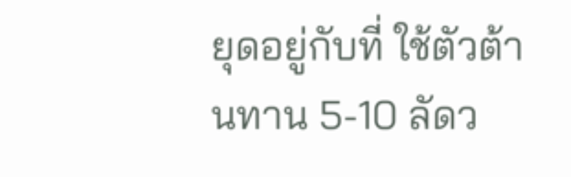ยุดอยู่กับที่ ใช้ตัวต้านทาน 5-10 ลัดว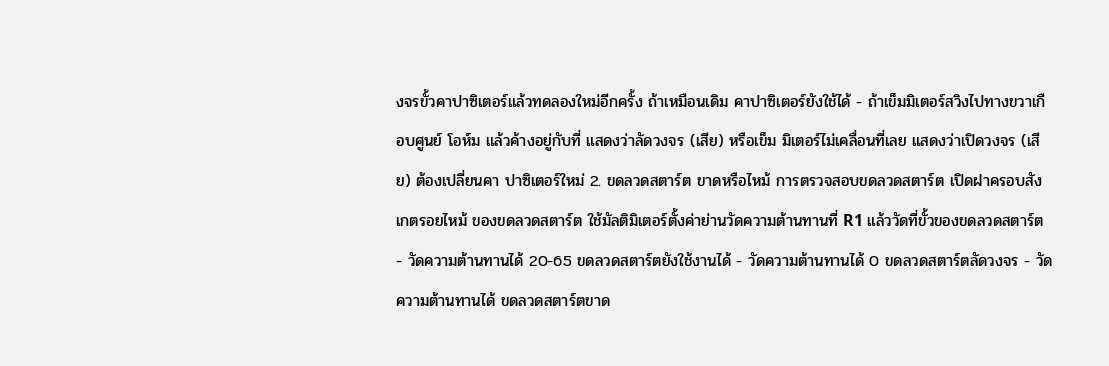งจรขั้วคาปาซิเตอร์แล้วทดลองใหม่อีกครั้ง ถ้าเหมือนเดิม คาปาซิเตอร์ยังใช้ได้ - ถ้าเข็มมิเตอร์สวิงไปทางขวาเกือบศูนย์ โอห์ม แล้วค้างอยู่กับที่ แสดงว่าลัดวงจร (เสีย) หรือเข็ม มิเตอร์ไม่เคลื่อนที่เลย แสดงว่าเปิดวงจร (เสีย) ต้องเปลี่ยนคา ปาซิเตอร์ใหม่ 2. ขดลวดสตาร์ต ขาดหรือไหม้ การตรวจสอบขดลวดสตาร์ต เปิดฝาครอบสังเกตรอยไหม้ ของขดลวดสตาร์ต ใช้มัลติมิเตอร์ตั้งค่าย่านวัดความต้านทานที่ R1 แล้ววัดที่ขั้วของขดลวดสตาร์ต - วัดความต้านทานได้ 20-65 ขดลวดสตาร์ตยังใช้งานได้ - วัดความต้านทานได้ 0 ขดลวดสตาร์ตลัดวงจร - วัดความต้านทานได้ ขดลวดสตาร์ตขาด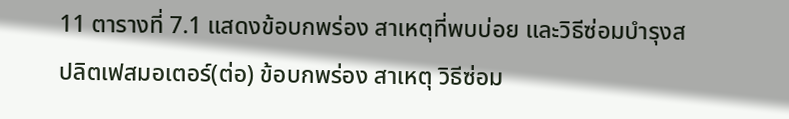11 ตารางที่ 7.1 แสดงข้อบกพร่อง สาเหตุที่พบบ่อย และวิธีซ่อมบำรุงสปลิตเฟสมอเตอร์(ต่อ) ข้อบกพร่อง สาเหตุ วิธีซ่อม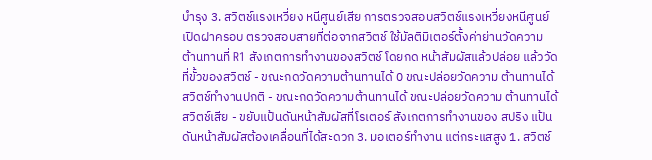บำรุง 3. สวิตช์แรงเหวี่ยง หนีศูนย์เสีย การตรวจสอบสวิตช์แรงเหวี่ยงหนีศูนย์ เปิดฝาครอบ ตรวจสอบสายที่ต่อจากสวิตช์ ใช้มัลติมิเตอร์ตั้งค่าย่านวัดความ ต้านทานที่ R1 สังเกตการทำงานของสวิตช์ โดยกด หน้าสัมผัสแล้วปล่อย แล้ววัดที่ขั้วของสวิตช์ - ขณะกดวัดความต้านทานได้ 0 ขณะปล่อยวัดความ ต้านทานได้ สวิตช์ทำงานปกติ - ขณะกดวัดความต้านทานได้ ขณะปล่อยวัดความ ต้านทานได้ สวิตช์เสีย - ขยับแป้นดันหน้าสัมผัสที่โรเตอร์ สังเกตการทำงานของ สปริง แป้นดันหน้าสัมผัสต้องเคลื่อนที่ได้สะดวก 3. มอเตอร์ทำงาน แต่กระแสสูง 1. สวิตช์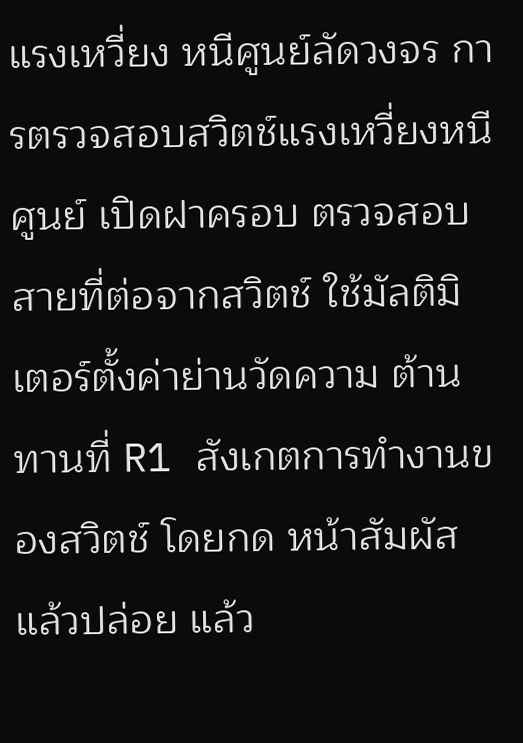แรงเหวี่ยง หนีศูนย์ลัดวงจร การตรวจสอบสวิตช์แรงเหวี่ยงหนีศูนย์ เปิดฝาครอบ ตรวจสอบสายที่ต่อจากสวิตช์ ใช้มัลติมิเตอร์ตั้งค่าย่านวัดความ ต้านทานที่ R1 สังเกตการทำงานของสวิตช์ โดยกด หน้าสัมผัสแล้วปล่อย แล้ว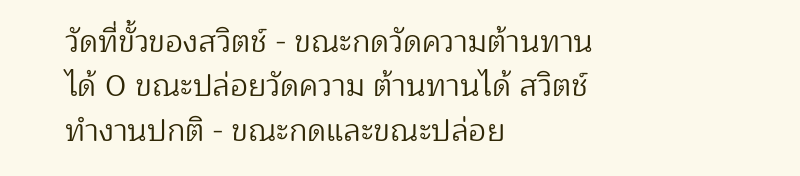วัดที่ขั้วของสวิตช์ - ขณะกดวัดความต้านทานได้ 0 ขณะปล่อยวัดความ ต้านทานได้ สวิตช์ทำงานปกติ - ขณะกดและขณะปล่อย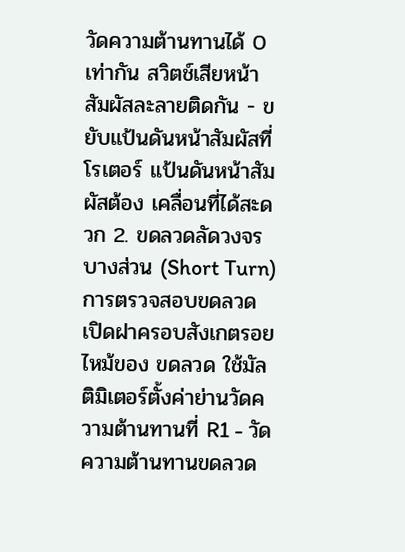วัดความต้านทานได้ 0 เท่ากัน สวิตช์เสียหน้าสัมผัสละลายติดกัน - ขยับแป้นดันหน้าสัมผัสที่โรเตอร์ แป้นดันหน้าสัมผัสต้อง เคลื่อนที่ได้สะดวก 2. ขดลวดลัดวงจร บางส่วน (Short Turn) การตรวจสอบขดลวด เปิดฝาครอบสังเกตรอยไหม้ของ ขดลวด ใช้มัลติมิเตอร์ตั้งค่าย่านวัดความต้านทานที่ R1 - วัดความต้านทานขดลวด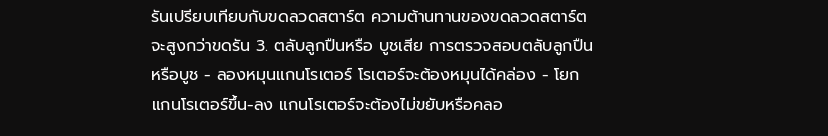รันเปรียบเทียบกับขดลวดสตาร์ต ความต้านทานของขดลวดสตาร์ตจะสูงกว่าขดรัน 3. ตลับลูกปืนหรือ บูชเสีย การตรวจสอบตลับลูกปืนหรือบูช - ลองหมุนแกนโรเตอร์ โรเตอร์จะต้องหมุนได้คล่อง - โยกแกนโรเตอร์ขึ้น-ลง แกนโรเตอร์จะต้องไม่ขยับหรือคลอ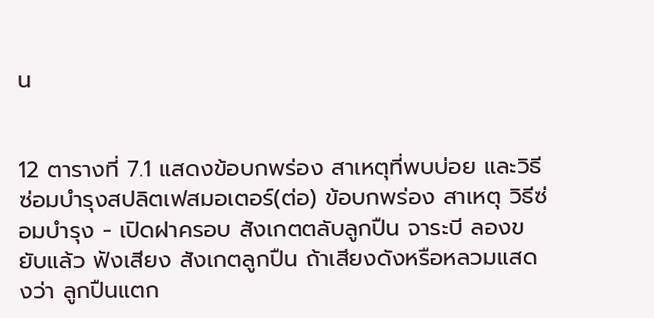น


12 ตารางที่ 7.1 แสดงข้อบกพร่อง สาเหตุที่พบบ่อย และวิธีซ่อมบำรุงสปลิตเฟสมอเตอร์(ต่อ) ข้อบกพร่อง สาเหตุ วิธีซ่อมบำรุง - เปิดฝาครอบ สังเกตตลับลูกปืน จาระบี ลองขยับแล้ว ฟังเสียง สังเกตลูกปืน ถ้าเสียงดังหรือหลวมแสดงว่า ลูกปืนแตก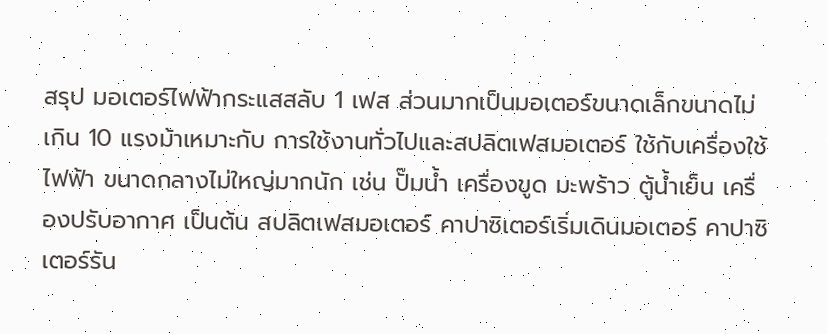สรุป มอเตอร์ไฟฟ้ากระแสสลับ 1 เฟส ส่วนมากเป็นมอเตอร์ขนาดเล็กขนาดไม่เกิน 10 แรงม้าเหมาะกับ การใช้งานทั่วไปและสปลิตเฟสมอเตอร์ ใช้กับเครื่องใช้ไฟฟ้า ขนาดกลางไม่ใหญ่มากนัก เช่น ปั๊มน้ำ เครื่องขูด มะพร้าว ตู้น้ำเย็น เครื่องปรับอากาศ เป็นต้น สปลิตเฟสมอเตอร์ คาปาซิเตอร์เริ่มเดินมอเตอร์ คาปาซิเตอร์รัน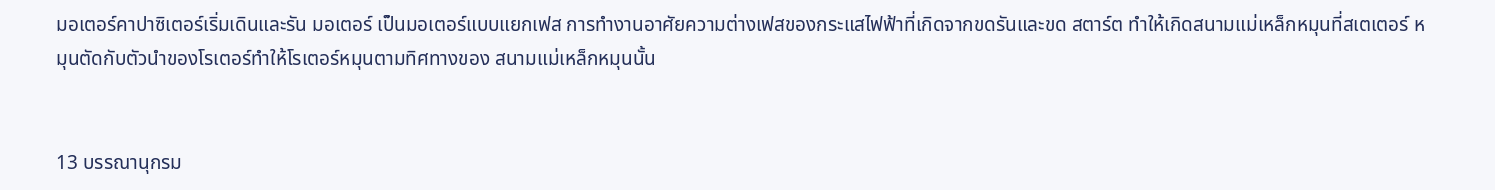มอเตอร์คาปาซิเตอร์เริ่มเดินและรัน มอเตอร์ เป็นมอเตอร์แบบแยกเฟส การทำงานอาศัยความต่างเฟสของกระแสไฟฟ้าที่เกิดจากขดรันและขด สตาร์ต ทำให้เกิดสนามแม่เหล็กหมุนที่สเตเตอร์ หมุนตัดกับตัวนำของโรเตอร์ทำให้โรเตอร์หมุนตามทิศทางของ สนามแม่เหล็กหมุนนั้น


13 บรรณานุกรม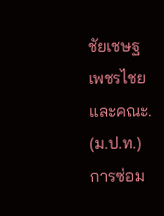ชัยเชษฐ เพชรไชย และคณะ. (ม.ป.ท.) การซ่อม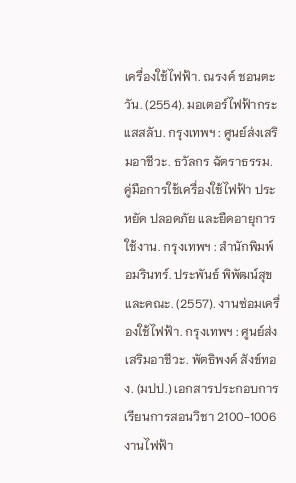เครื่องใช้ไฟฟ้า. ณรงค์ ชอนตะวัน. (2554). มอเตอร์ไฟฟ้ากระแสสลับ. กรุงเทพฯ : ศูนย์ส่งเสริมอาชีวะ. ธวัลกร ฉัตราธรรม. คู่มือการใช้เครื่องใช้ไฟฟ้า ประหยัด ปลอดภัย และยืดอายุการใช้งาน. กรุงเทพฯ : สำนักพิมพ์อมรินทร์. ประพันธ์ พิพัฒน์สุขและคณะ. (2557). งานซ่อมเครื่องใช้ไฟฟ้า. กรุงเทพฯ : ศูนย์ส่งเสริมอาชีวะ. พัตธิพงค์ สังข์ทอง. (มปป.) เอกสารประกอบการเรียนการสอนวิชา 2100-1006 งานไฟฟ้า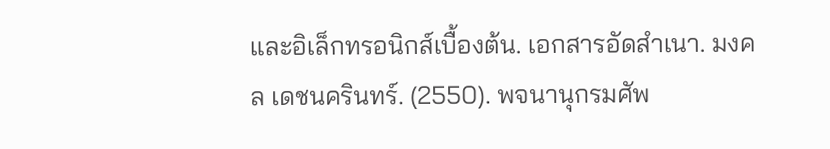และอิเล็กทรอนิกส์เบื้องต้น. เอกสารอัดสำเนา. มงคล เดชนครินทร์. (2550). พจนานุกรมศัพ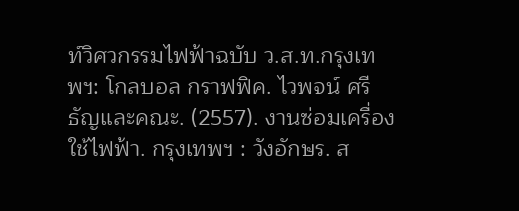ท์วิศวกรรมไฟฟ้าฉบับ ว.ส.ท.กรุงเทพฯ: โกลบอล กราฟฟิค. ไวพจน์ ศรีธัญและคณะ. (2557). งานซ่อมเครื่องใช้ไฟฟ้า. กรุงเทพฯ : วังอักษร. ส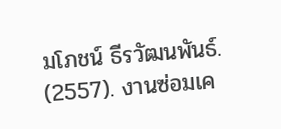มโภชน์ ธีรวัฒนพันธ์. (2557). งานซ่อมเค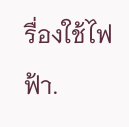รื่องใช้ไฟฟ้า.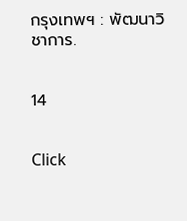กรุงเทพฯ : พัฒนาวิชาการ.


14


Click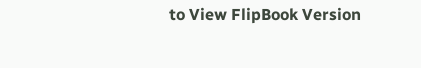to View FlipBook Version